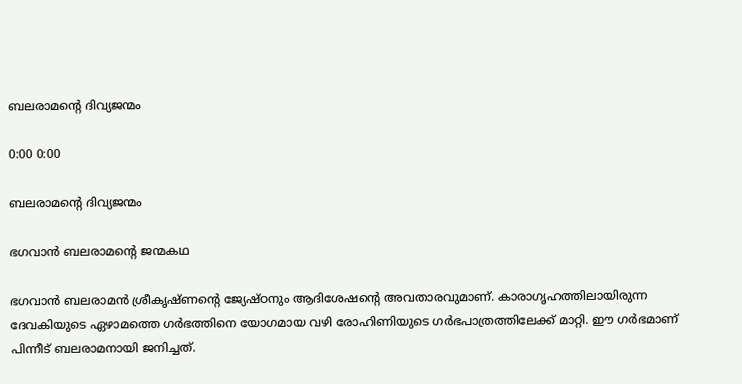ബലരാമന്‍റെ ദിവ്യജന്മം

0:00 0:00

ബലരാമന്‍റെ ദിവ്യജന്മം

ഭഗവാൻ ബലരാമൻ്റെ ജന്മകഥ

ഭഗവാൻ ബലരാമൻ ശ്രീകൃഷ്ണൻ്റെ ജ്യേഷ്ഠനും ആദിശേഷൻ്റെ അവതാരവുമാണ്. കാരാഗൃഹത്തിലായിരുന്ന ദേവകിയുടെ ഏഴാമത്തെ ഗർഭത്തിനെ യോഗമായ വഴി രോഹിണിയുടെ ഗർഭപാത്രത്തിലേക്ക് മാറ്റി. ഈ ഗർഭമാണ് പിന്നീട് ബലരാമനായി ജനിച്ചത്.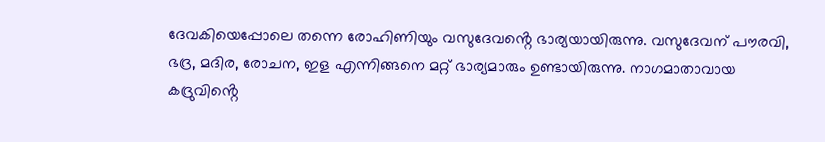ദേവകിയെപ്പോലെ തന്നെ രോഹിണിയും വസുദേവൻ്റെ ഭാര്യയായിരുന്നു. വസുദേവന് പൗരവി, ഭദ്ര, മദിര, രോചന, ഇള എന്നിങ്ങനെ മറ്റ് ഭാര്യമാരും ഉണ്ടായിരുന്നു. നാഗമാതാവായ കദ്രുവിൻ്റെ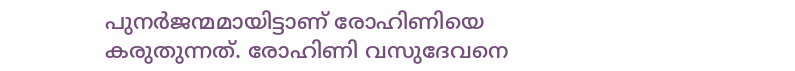പുനർജന്മമായിട്ടാണ് രോഹിണിയെ കരുതുന്നത്. രോഹിണി വസുദേവനെ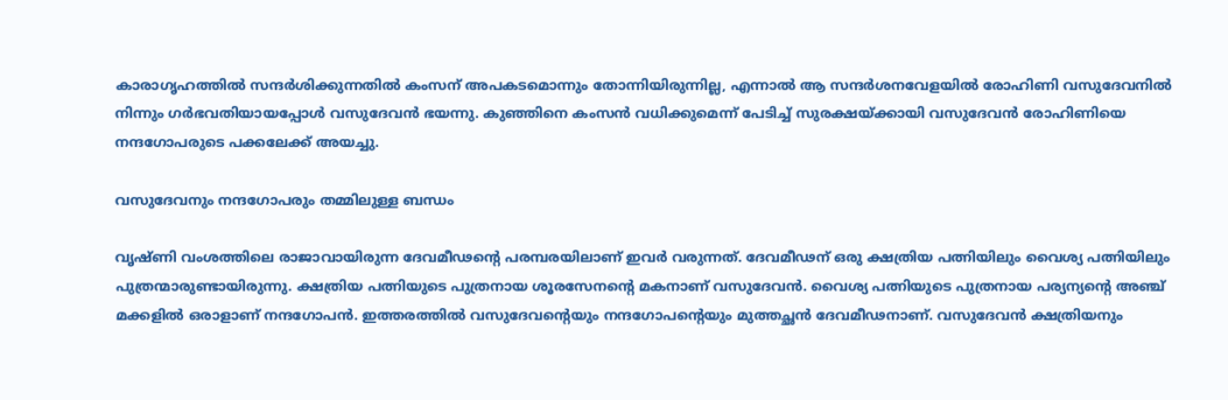കാരാഗൃഹത്തിൽ സന്ദർശിക്കുന്നതിൽ കംസന് അപകടമൊന്നും തോന്നിയിരുന്നില്ല, എന്നാൽ ആ സന്ദർശനവേളയിൽ രോഹിണി വസുദേവനിൽ നിന്നും ഗർഭവതിയായപ്പോൾ വസുദേവൻ ഭയന്നു. കുഞ്ഞിനെ കംസൻ വധിക്കുമെന്ന് പേടിച്ച് സുരക്ഷയ്ക്കായി വസുദേവൻ രോഹിണിയെ നന്ദഗോപരുടെ പക്കലേക്ക് അയച്ചു.

വസുദേവനും നന്ദഗോപരും തമ്മിലുള്ള ബന്ധം

വൃഷ്ണി വംശത്തിലെ രാജാവായിരുന്ന ദേവമീഢൻ്റെ പരമ്പരയിലാണ് ഇവർ വരുന്നത്. ദേവമീഢന് ഒരു ക്ഷത്രിയ പത്നിയിലും വൈശ്യ പത്നിയിലും പുത്രന്മാരുണ്ടായിരുന്നു. ക്ഷത്രിയ പത്നിയുടെ പുത്രനായ ശൂരസേനൻ്റെ മകനാണ് വസുദേവൻ. വൈശ്യ പത്നിയുടെ പുത്രനായ പര്യന്യൻ്റെ അഞ്ച് മക്കളിൽ ഒരാളാണ് നന്ദഗോപൻ. ഇത്തരത്തിൽ വസുദേവൻ്റെയും നന്ദഗോപൻ്റെയും മുത്തച്ഛൻ ദേവമീഢനാണ്. വസുദേവൻ ക്ഷത്രിയനും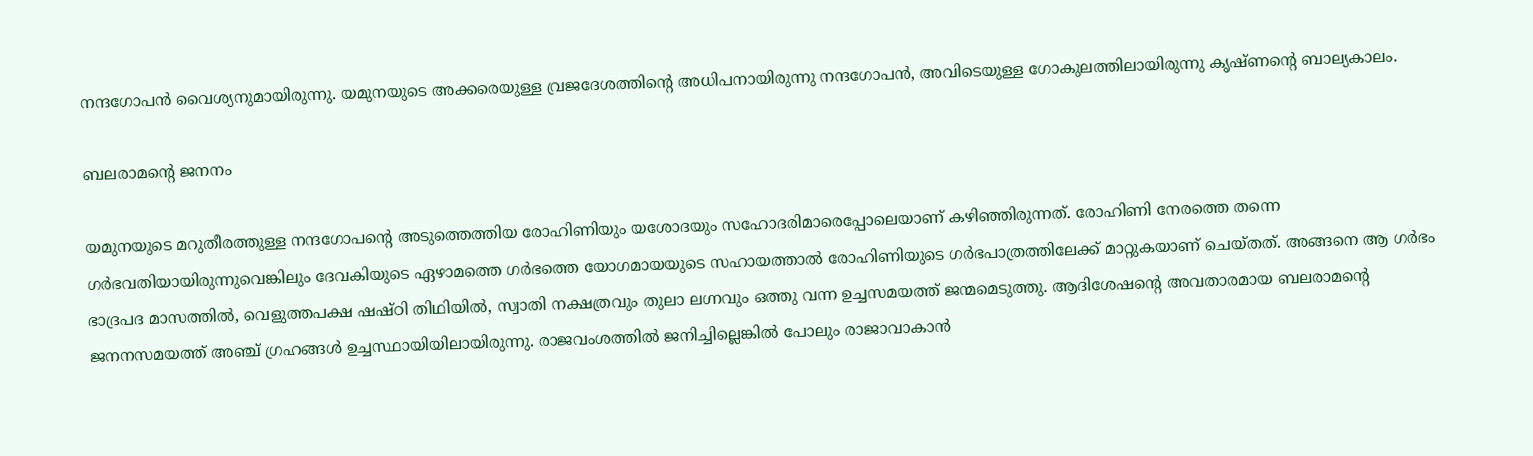നന്ദഗോപൻ വൈശ്യനുമായിരുന്നു. യമുനയുടെ അക്കരെയുള്ള വ്രജദേശത്തിൻ്റെ അധിപനായിരുന്നു നന്ദഗോപൻ, അവിടെയുള്ള ഗോകുലത്തിലായിരുന്നു കൃഷ്ണൻ്റെ ബാല്യകാലം.

ബലരാമൻ്റെ ജനനം

യമുനയുടെ മറുതീരത്തുള്ള നന്ദഗോപൻ്റെ അടുത്തെത്തിയ രോഹിണിയും യശോദയും സഹോദരിമാരെപ്പോലെയാണ് കഴിഞ്ഞിരുന്നത്. രോഹിണി നേരത്തെ തന്നെ ഗർഭവതിയായിരുന്നുവെങ്കിലും ദേവകിയുടെ ഏഴാമത്തെ ഗർഭത്തെ യോഗമായയുടെ സഹായത്താൽ രോഹിണിയുടെ ഗർഭപാത്രത്തിലേക്ക് മാറ്റുകയാണ് ചെയ്തത്. അങ്ങനെ ആ ഗർഭം ഭാദ്രപദ മാസത്തിൽ, വെളുത്തപക്ഷ ഷഷ്ഠി തിഥിയിൽ, സ്വാതി നക്ഷത്രവും തുലാ ലഗ്നവും ഒത്തു വന്ന ഉച്ചസമയത്ത് ജന്മമെടുത്തു. ആദിശേഷൻ്റെ അവതാരമായ ബലരാമൻ്റെ ജനനസമയത്ത് അഞ്ച് ഗ്രഹങ്ങൾ ഉച്ചസ്ഥായിയിലായിരുന്നു. രാജവംശത്തിൽ ജനിച്ചില്ലെങ്കിൽ പോലും രാജാവാകാൻ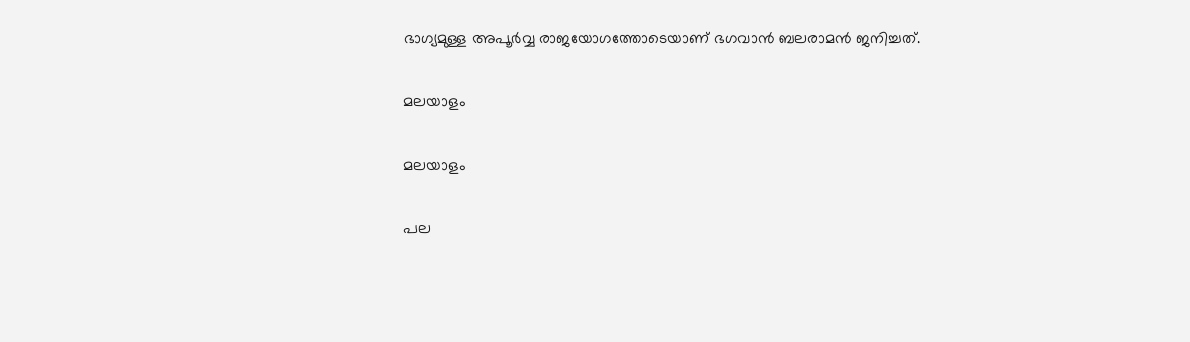ഭാഗ്യമുള്ള അപൂർവ്വ രാജയോഗത്തോടെയാണ് ഭഗവാൻ ബലരാമൻ ജനിച്ചത്.

മലയാളം

മലയാളം

പല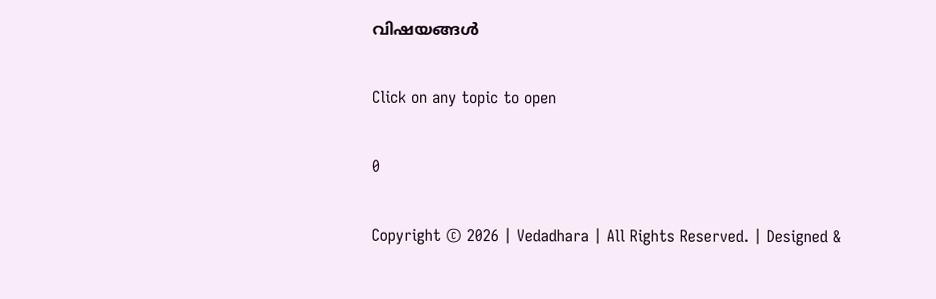വിഷയങ്ങള്‍

Click on any topic to open

0

Copyright © 2026 | Vedadhara | All Rights Reserved. | Designed &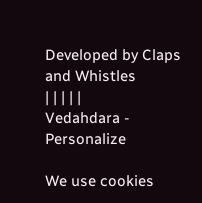Developed by Claps and Whistles
| | | | |
Vedahdara - Personalize

We use cookies